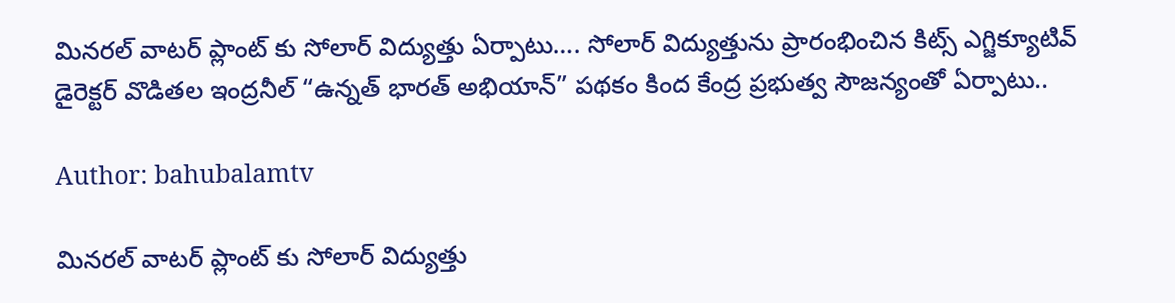మినరల్ వాటర్ ప్లాంట్ కు సోలార్ విద్యుత్తు ఏర్పాటు…. సోలార్ విద్యుత్తును ప్రారంభించిన కిట్స్ ఎగ్జిక్యూటివ్ డైరెక్టర్ వొడితల ఇంద్రనీల్ “ఉన్నత్ భారత్ అభియాన్” పథకం కింద కేంద్ర ప్రభుత్వ సౌజన్యంతో ఏర్పాటు..

Author: bahubalamtv

మినరల్ వాటర్ ప్లాంట్ కు సోలార్ విద్యుత్తు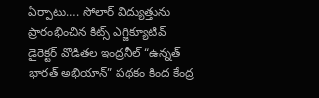ఏర్పాటు…. సోలార్ విద్యుత్తును ప్రారంభించిన కిట్స్ ఎగ్జిక్యూటివ్ డైరెక్టర్ వొడితల ఇంద్రనీల్ “ఉన్నత్ భారత్ అభియాన్” పథకం కింద కేంద్ర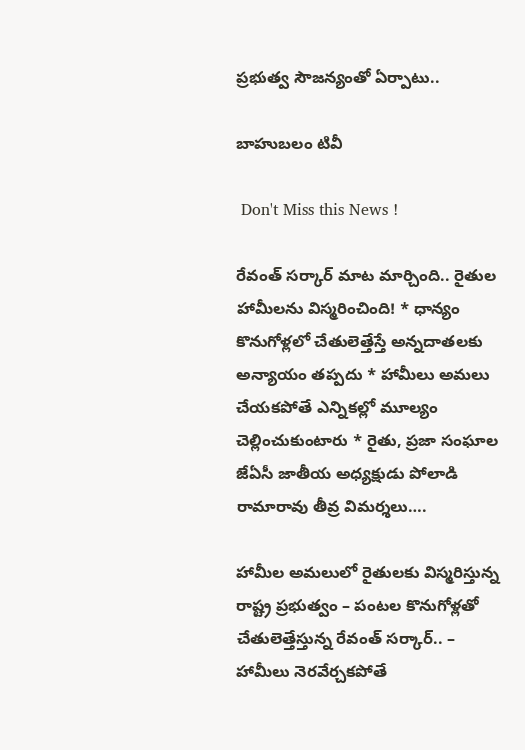ప్రభుత్వ సౌజన్యంతో ఏర్పాటు..

బాహుబలం టివీ

 Don't Miss this News !

రేవంత్ సర్కార్‌ మాట మార్చింది.. రైతుల హామీలను విస్మరించింది! * ధాన్యం కొనుగోళ్లలో చేతులెత్తేస్తే అన్నదాతలకు అన్యాయం తప్పదు * హామీలు అమలు చేయకపోతే ఎన్నికల్లో మూల్యం చెల్లించుకుంటారు * రైతు, ప్రజా సంఘాల జేఏసీ జాతీయ అధ్యక్షుడు పోలాడి రామారావు తీవ్ర విమర్శలు….

హామీల అమలులో రైతులకు విస్మరిస్తున్న రాష్ట్ర ప్రభుత్వం – పంటల కొనుగోళ్లతో చేతులెత్తేస్తున్న రేవంత్ సర్కార్.. – హామీలు నెరవేర్చకపోతే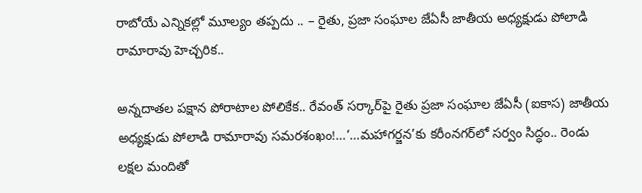రాబోయే ఎన్నికల్లో మూల్యం తప్పదు .. – రైతు, ప్రజా సంఘాల జేఏసీ జాతీయ అధ్యక్షుడు పోలాడి రామారావు హెచ్చరిక..

అన్నదాతల పక్షాన పోరాటాల పోలికేక.. రేవంత్ సర్కార్‌పై రైతు ప్రజా సంఘాల జేఏసీ (ఐకాస) జాతీయ అధ్యక్షుడు పోలాడి రామారావు సమరశంఖం!…‘…మహాగర్జన’కు కరీంనగర్‌లో సర్వం సిద్ధం.. రెండు లక్షల మందితో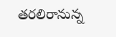తరలిరానున్న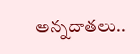అన్నదాతలు..